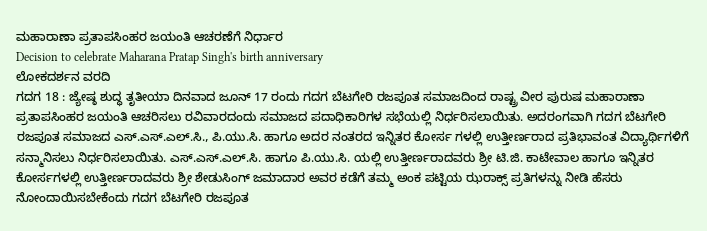ಮಹಾರಾಣಾ ಪ್ರತಾಪಸಿಂಹರ ಜಯಂತಿ ಆಚರಣೆಗೆ ನಿರ್ಧಾರ
Decision to celebrate Maharana Pratap Singh's birth anniversary
ಲೋಕದರ್ಶನ ವರದಿ
ಗದಗ 18 : ಜ್ಯೇಷ್ಠ ಶುದ್ಧ ತೃತೀಯಾ ದಿನವಾದ ಜೂನ್ 17 ರಂದು ಗದಗ ಬೆಟಗೇರಿ ರಜಪೂತ ಸಮಾಜದಿಂದ ರಾಷ್ಟ್ರ ವೀರ ಪುರುಷ ಮಹಾರಾಣಾ ಪ್ರತಾಪಸಿಂಹರ ಜಯಂತಿ ಆಚರಿಸಲು ರವಿವಾರದಂದು ಸಮಾಜದ ಪದಾಧಿಕಾರಿಗಳ ಸಭೆಯಲ್ಲಿ ನಿರ್ಧರಿಸಲಾಯಿತು. ಅದರಂಗವಾಗಿ ಗದಗ ಬೆಟಗೇರಿ ರಜಪೂತ ಸಮಾಜದ ಎಸ್.ಎಸ್.ಎಲ್.ಸಿ., ಪಿ.ಯು.ಸಿ. ಹಾಗೂ ಅದರ ನಂತರದ ಇನ್ನಿತರ ಕೋರ್ಸ ಗಳಲ್ಲಿ ಉತ್ತೀರ್ಣರಾದ ಪ್ರತಿಭಾವಂತ ವಿದ್ಯಾರ್ಥಿಗಳಿಗೆ ಸನ್ಮಾನಿಸಲು ನಿರ್ಧರಿಸಲಾಯಿತು. ಎಸ್.ಎಸ್.ಎಲ್.ಸಿ. ಹಾಗೂ ಪಿ.ಯು.ಸಿ. ಯಲ್ಲಿ ಉತ್ತೀರ್ಣರಾದವರು ಶ್ರೀ ಟಿ.ಜಿ. ಕಾಟೇವಾಲ ಹಾಗೂ ಇನ್ನಿತರ ಕೋರ್ಸಗಳಲ್ಲಿ ಉತ್ತೀರ್ಣರಾದವರು ಶ್ರೀ ಶೇಡುಸಿಂಗ್ ಜಮಾದಾರ ಅವರ ಕಡೆಗೆ ತಮ್ಮ ಅಂಕ ಪಟ್ಟಿಯ ಝರಾಕ್ಸ್ ಪ್ರತಿಗಳನ್ನು ನೀಡಿ ಹೆಸರು ನೋಂದಾಯಿಸಬೇಕೆಂದು ಗದಗ ಬೆಟಗೇರಿ ರಜಪೂತ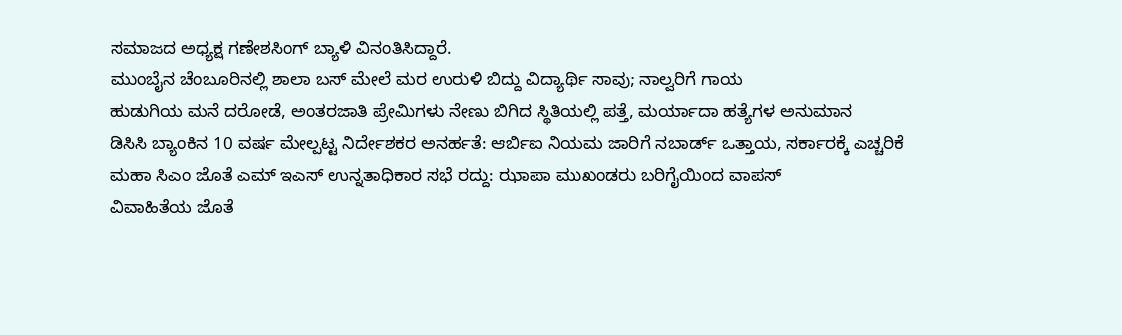ಸಮಾಜದ ಅಧ್ಯಕ್ಷ ಗಣೇಶಸಿಂಗ್ ಬ್ಯಾಳಿ ವಿನಂತಿಸಿದ್ದಾರೆ.
ಮುಂಬೈನ ಚೆಂಬೂರಿನಲ್ಲಿ ಶಾಲಾ ಬಸ್ ಮೇಲೆ ಮರ ಉರುಳಿ ಬಿದ್ದು ವಿದ್ಯಾರ್ಥಿ ಸಾವು; ನಾಲ್ವರಿಗೆ ಗಾಯ
ಹುಡುಗಿಯ ಮನೆ ದರೋಡೆ, ಅಂತರಜಾತಿ ಪ್ರೇಮಿಗಳು ನೇಣು ಬಿಗಿದ ಸ್ಥಿತಿಯಲ್ಲಿ ಪತ್ತೆ, ಮರ್ಯಾದಾ ಹತ್ಯೆಗಳ ಅನುಮಾನ
ಡಿಸಿಸಿ ಬ್ಯಾಂಕಿನ 10 ವರ್ಷ ಮೇಲ್ಪಟ್ಟ ನಿರ್ದೇಶಕರ ಅನರ್ಹತೆ: ಆರ್ಬಿಐ ನಿಯಮ ಜಾರಿಗೆ ನಬಾರ್ಡ್ ಒತ್ತಾಯ, ಸರ್ಕಾರಕ್ಕೆ ಎಚ್ಚರಿಕೆ
ಮಹಾ ಸಿಎಂ ಜೊತೆ ಎಮ್ ಇಎಸ್ ಉನ್ನತಾಧಿಕಾರ ಸಭೆ ರದ್ದು: ಝಾಪಾ ಮುಖಂಡರು ಬರಿಗೈಯಿಂದ ವಾಪಸ್
ವಿವಾಹಿತೆಯ ಜೊತೆ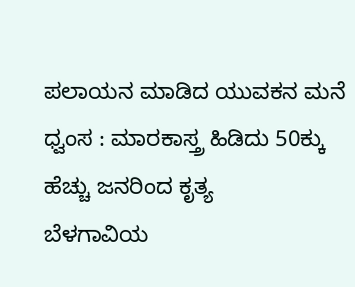ಪಲಾಯನ ಮಾಡಿದ ಯುವಕನ ಮನೆ ಧ್ವಂಸ : ಮಾರಕಾಸ್ತ್ರ ಹಿಡಿದು 50ಕ್ಕು ಹೆಚ್ಚು ಜನರಿಂದ ಕೃತ್ಯ
ಬೆಳಗಾವಿಯ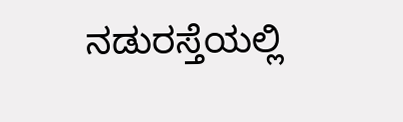ನಡುರಸ್ತೆಯಲ್ಲಿ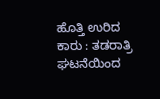ಹೊತ್ತಿ ಉರಿದ ಕಾರು : ತಡರಾತ್ರಿ ಘಟನೆಯಿಂದ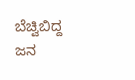ಬೆಚ್ವಿಬಿದ್ದ ಜನ